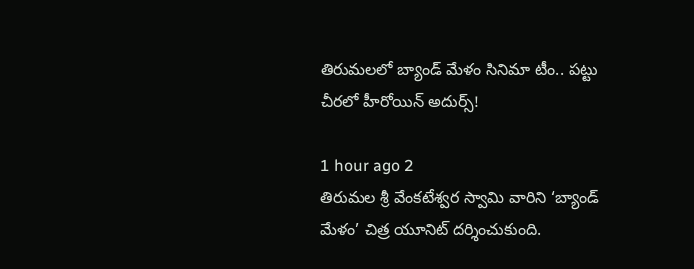తిరుమలలో బ్యాండ్ మేళం సినిమా టీం.. పట్టు చీరలో హీరోయిన్ అదుర్స్!

1 hour ago 2
తిరుమల శ్రీ వేంకటేశ్వర స్వామి వారిని ‘బ్యాండ్ మేళం’ చిత్ర యూనిట్ దర్శించుకుంది.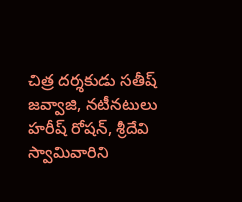చిత్ర దర్శకుడు సతీష్ జవ్వాజి, నటీనటులు హరీష్ రోషన్, శ్రీదేవి స్వామివారిని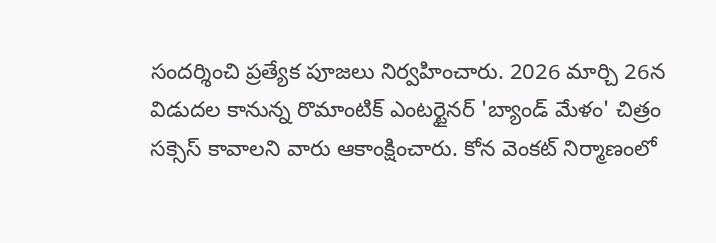సందర్శించి ప్రత్యేక పూజలు నిర్వహించారు. 2026 మార్చి 26న విడుదల కానున్న రొమాంటిక్ ఎంటర్టైనర్ 'బ్యాండ్ మేళం' చిత్రం సక్సెస్ కావాలని వారు ఆకాంక్షించారు. కోన వెంకట్ నిర్మాణంలో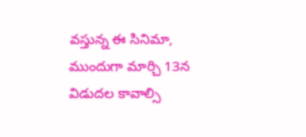వస్తున్న ఈ సినిమా, ముందుగా మార్చి 13న విడుదల కావాల్సి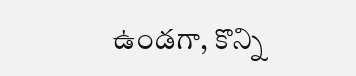ఉండగా, కొన్ని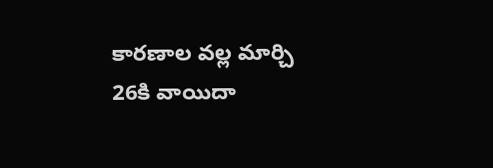కారణాల వల్ల మార్చి 26కి వాయిదా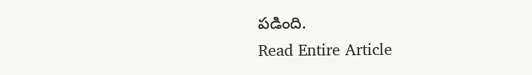పడింది.
Read Entire Article